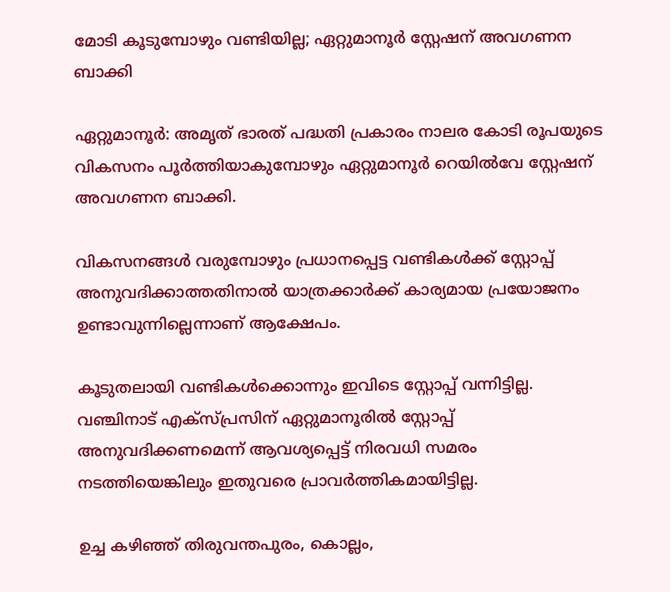മോടി കൂടുമ്പോഴും വണ്ടിയില്ല; ഏറ്റുമാനൂർ സ്റ്റേഷന് അവഗണന ബാക്കി

ഏറ്റുമാനൂർ: അമൃത് ഭാരത് പദ്ധതി പ്രകാരം നാലര കോടി രൂപയുടെ വികസനം പൂർത്തിയാകുമ്പോഴും ഏറ്റുമാനൂർ റെയിൽവേ സ്റ്റേഷന് അവഗണന ബാക്കി.

വികസനങ്ങൾ വരുമ്പോഴും പ്രധാനപ്പെട്ട വണ്ടികൾക്ക് സ്റ്റോപ്പ് അനുവദിക്കാത്തതിനാൽ യാത്രക്കാർക്ക് കാര്യമായ പ്രയോജനം ഉണ്ടാവുന്നില്ലെന്നാണ് ആക്ഷേപം.

കൂടുതലായി വണ്ടികൾക്കൊന്നും ഇവിടെ സ്റ്റോപ്പ് വന്നിട്ടില്ല. വഞ്ചിനാട് എക്സ്പ്രസിന് ഏറ്റുമാനൂരിൽ സ്റ്റോപ്പ് അനുവദിക്കണമെന്ന് ആവശ്യപ്പെട്ട് നിരവധി സമരം നടത്തിയെങ്കിലും ഇതുവരെ പ്രാവർത്തികമായിട്ടില്ല.

ഉച്ച കഴിഞ്ഞ് തിരുവന്തപുരം, കൊല്ലം,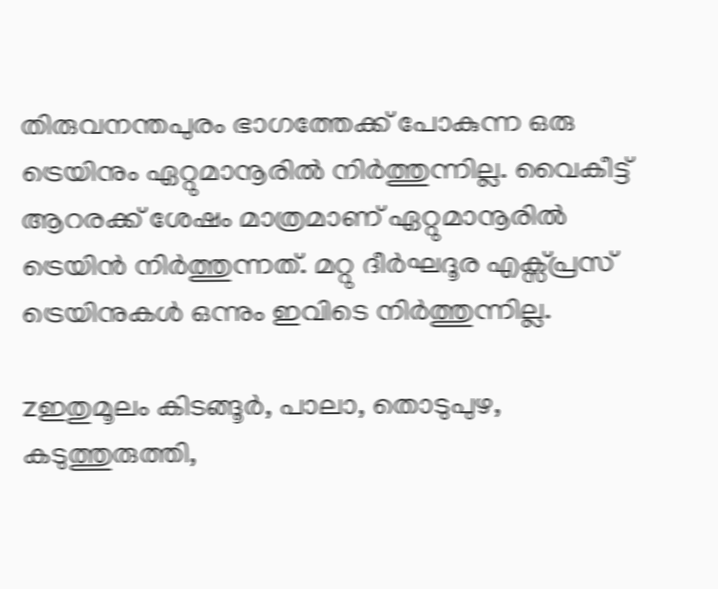തിരുവനന്തപുരം ഭാഗത്തേക്ക് പോകുന്ന ഒരു ട്രെയിനും ഏറ്റുമാനൂരിൽ നിർത്തുന്നില്ല. വൈകീട്ട് ആറരക്ക് ശേഷം മാത്രമാണ് ഏറ്റുമാനൂരിൽ ട്രെയിൻ നിർത്തുന്നത്. മറ്റു ദീർഘദൂര എക്സ്പ്രസ് ട്രെയിനുകൾ ഒന്നും ഇവിടെ നിർത്തുന്നില്ല.

zഇതുമൂലം കിടങ്ങൂർ, പാലാ, തൊടുപുഴ, കടുത്തുരുത്തി,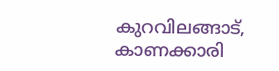കുറവിലങ്ങാട്, കാണക്കാരി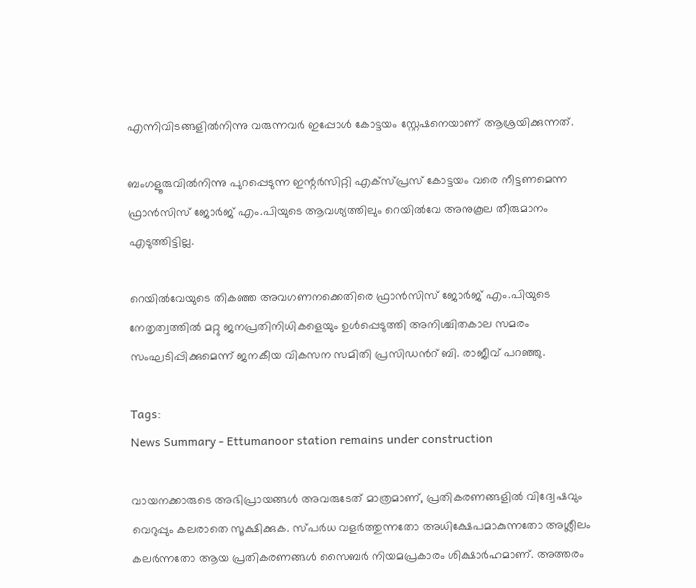എന്നിവിടങ്ങളിൽനിന്നു വരുന്നവർ ഇപ്പോൾ കോട്ടയം സ്റ്റേഷനെയാണ് ആശ്രയിക്കുന്നത്.

ബംഗളൂരുവിൽനിന്നു പുറപ്പെടുന്ന ഇന്റർസിറ്റി എക്സ്പ്രസ് കോട്ടയം വരെ നീട്ടണമെന്ന ഫ്രാൻസിസ് ജോർജ് എം.പിയുടെ ആവശ്യത്തിലും റെയിൽവേ അനുകൂല തീരുമാനം എടുത്തിട്ടില്ല.

റെയിൽവേയുടെ തികഞ്ഞ അവഗണനക്കെതിരെ ഫ്രാൻസിസ് ജോർജ് എം.പിയുടെ നേതൃത്വത്തിൽ മറ്റു ജനപ്രതിനിധികളെയും ഉൾപ്പെടുത്തി അനിശ്ചിതകാല സമരം സംഘടിപ്പിക്കുമെന്ന് ജനകീയ വികസന സമിതി പ്രസിഡന്‍റ് ബി. രാജീവ് പറഞ്ഞു.

Tags:
News Summary - Ettumanoor station remains under construction

വായനക്കാരുടെ അഭിപ്രായങ്ങള്‍ അവരുടേത് മാത്രമാണ്, പ്രതികരണങ്ങളിൽ വിദ്വേഷവും വെറുപ്പും കലരാതെ സൂക്ഷിക്കുക. സ്പർധ വളർത്തുന്നതോ അധിക്ഷേപമാകുന്നതോ അശ്ലീലം കലർന്നതോ ആയ പ്രതികരണങ്ങൾ സൈബർ നിയമപ്രകാരം ശിക്ഷാർഹമാണ്. അത്തരം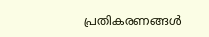പ്രതികരണങ്ങൾ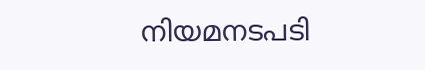നിയമനടപടി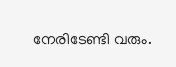നേരിടേണ്ടി വരും.